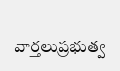వార్తలుప్రభుత్వ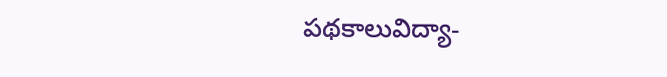పథకాలువిద్యా-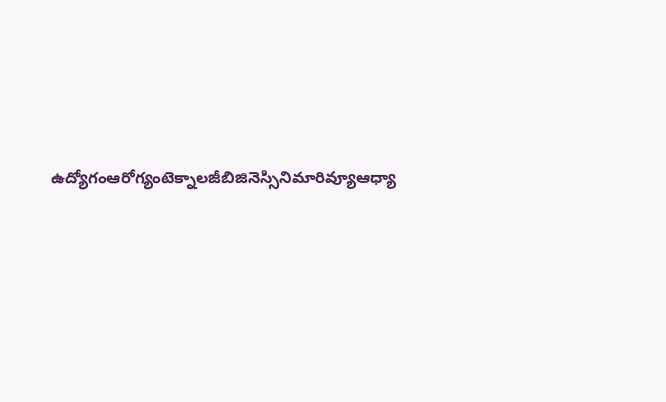ఉద్యోగంఆరోగ్యంటెక్నాలజీబిజినెస్సినిమారివ్యూఆధ్యా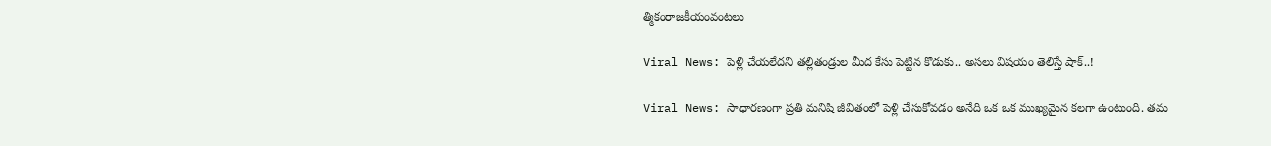త్మికంరాజకీయంవంటలు

Viral News: పెళ్లి చేయలేదని తల్లితండ్రుల మీద కేసు పెట్టిన కొడుకు.. అసలు విషయం తెలిస్తే షాక్..!

Viral News: సాధారణంగా ప్రతి మనిషి జీవితంలో పెళ్లి చేసుకోవడం అనేది ఒక ఒక ముఖ్యమైన కలగా ఉంటుంది. తమ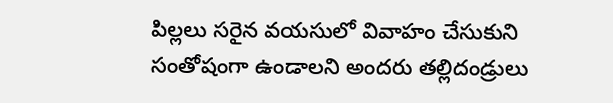పిల్లలు సరైన వయసులో వివాహం చేసుకుని సంతోషంగా ఉండాలని అందరు తల్లిదండ్రులు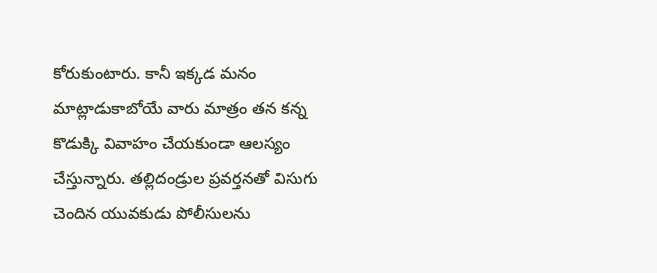కోరుకుంటారు. కానీ ఇక్కడ మనం మాట్లాడుకాబోయే వారు మాత్రం తన కన్న కొడుక్కి వివాహం చేయకుండా ఆలస్యం చేస్తున్నారు. తల్లిదండ్రుల ప్రవర్తనతో విసుగు చెందిన యువకుడు పోలీసులను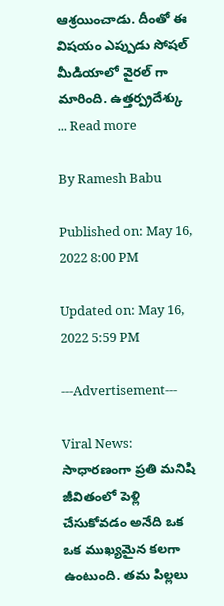ఆశ్రయించాడు. దీంతో ఈ విషయం ఎప్పుడు సోషల్ మీడియాలో వైరల్ గా మారింది. ఉత్తర్ప్రదేశ్కు ... Read more

By Ramesh Babu

Published on: May 16, 2022 8:00 PM

Updated on: May 16, 2022 5:59 PM

---Advertisement---

Viral News: సాధారణంగా ప్రతి మనిషి జీవితంలో పెళ్లి చేసుకోవడం అనేది ఒక ఒక ముఖ్యమైన కలగా ఉంటుంది. తమ పిల్లలు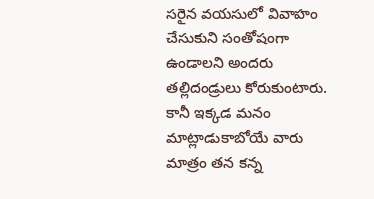సరైన వయసులో వివాహం చేసుకుని సంతోషంగా ఉండాలని అందరు తల్లిదండ్రులు కోరుకుంటారు. కానీ ఇక్కడ మనం మాట్లాడుకాబోయే వారు మాత్రం తన కన్న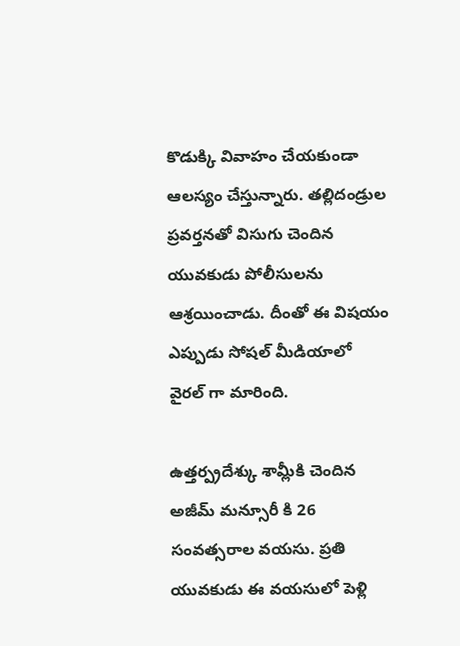కొడుక్కి వివాహం చేయకుండా ఆలస్యం చేస్తున్నారు. తల్లిదండ్రుల ప్రవర్తనతో విసుగు చెందిన యువకుడు పోలీసులను ఆశ్రయించాడు. దీంతో ఈ విషయం ఎప్పుడు సోషల్ మీడియాలో వైరల్ గా మారింది.

ఉత్తర్ప్రదేశ్కు శామ్లీకి చెందిన అజీమ్ మన్సూరీ కి 26 సంవత్సరాల వయసు. ప్రతి యువకుడు ఈ వయసులో పెళ్లి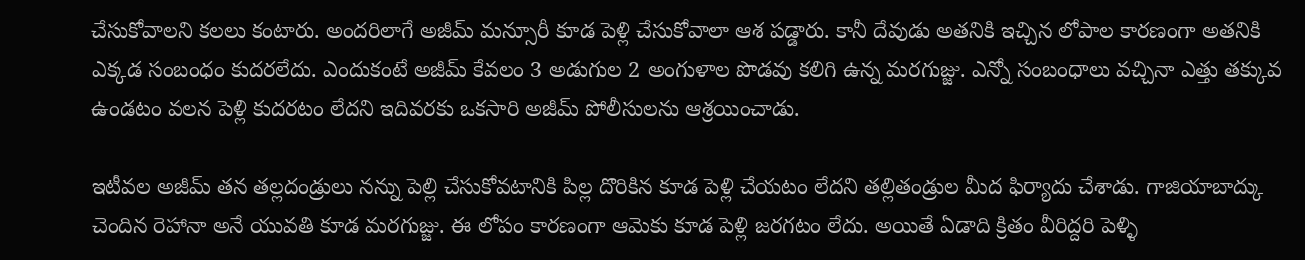చేసుకోవాలని కలలు కంటారు. అందరిలాగే అజీమ్ మన్సూరీ కూడ పెళ్లి చేసుకోవాలా ఆశ పడ్డారు. కానీ దేవుడు అతనికి ఇచ్చిన లోపాల కారణంగా అతనికి ఎక్కడ సంబంధం కుదరలేదు. ఎందుకంటే అజీమ్ కేవలం 3 అడుగుల 2 అంగుళాల పొడవు కలిగి ఉన్న మరగుజ్జు. ఎన్నో సంబంధాలు వచ్చినా ఎత్తు తక్కువ ఉండటం వలన పెళ్లి కుదరటం లేదని ఇదివరకు ఒకసారి అజీమ్ పోలీసులను ఆశ్రయించాడు.

ఇటీవల అజీమ్ తన తల్లదండ్రులు నన్ను పెల్లి చేసుకోవటానికి పిల్ల దొరికిన కూడ పెళ్లి చేయటం లేదని తల్లితండ్రుల మీద ఫిర్యాదు చేశాడు. గాజియాబాద్కు చెందిన రెహానా అనే యువతి కూడ మరగుజ్జు. ఈ లోపం కారణంగా ఆమెకు కూడ పెళ్లి జరగటం లేదు. అయితే ఏడాది క్రితం వీరిద్దరి పెళ్ళి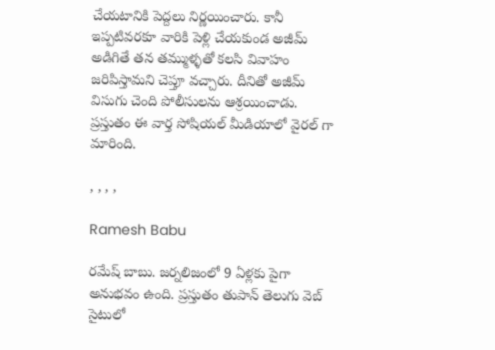చేయటానికి పెద్దలు నిర్ణయించారు. కానీ ఇప్పటివరకూ వారికి పెళ్లి చేయకుండ అజీమ్ అడిగితే తన తమ్ముళ్ళతో కలసి వివాహం జరిపిస్తామని చెప్తూ వచ్చారు. దీనితో అజీమ్ విసుగు చెంది పోలీసులను ఆశ్రయించాడు. ప్రస్తుతం ఈ వార్త సోషియల్ మీడియాలో వైరల్ గా మారింది.

, , , ,

Ramesh Babu

రమేష్ బాబు. జర్నలిజంలో 9 ఏళ్లకు పైగా అనుభవం ఉంది. ప్రస్తుతం తుపాన్ తెలుగు వెబ్ సైటులో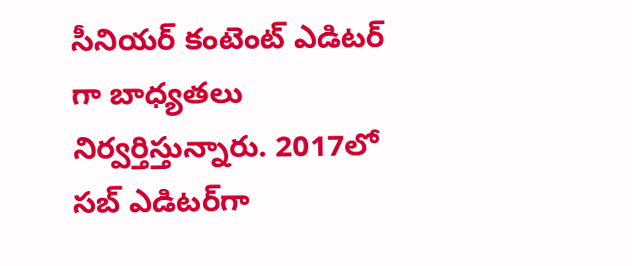సీనియర్ కంటెంట్ ఎడిటర్ గా బాధ్యతలు నిర్వర్తిస్తున్నారు. 2017లో సబ్ ఎడిటర్‌గా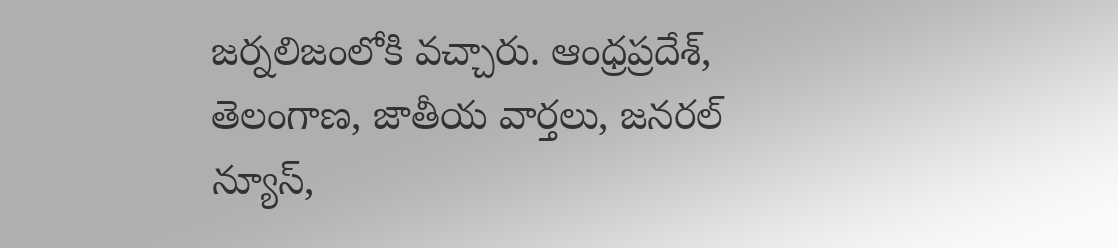జర్నలిజంలోకి వచ్చారు. ఆంధ్రప్రదేశ్, తెలంగాణ, జాతీయ వార్తలు, జనరల్ న్యూస్,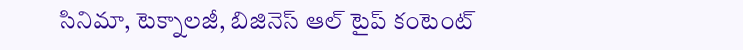సినిమా, టెక్నాలజీ, బిజినెస్ ఆల్ టైప్ కంటెంట్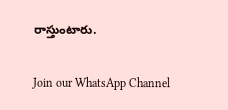రాస్తుంటారు.

Join our WhatsApp Channel